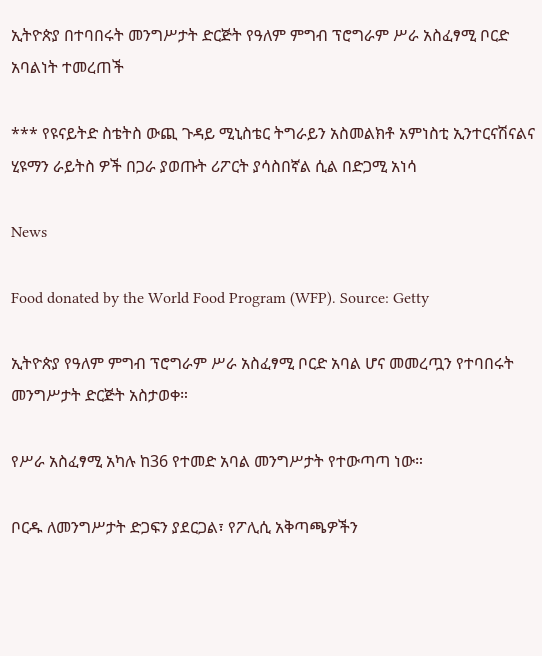ኢትዮጵያ በተባበሩት መንግሥታት ድርጅት የዓለም ምግብ ፕሮግራም ሥራ አስፈፃሚ ቦርድ አባልነት ተመረጠች

*** የዩናይትድ ስቴትስ ውጪ ጉዳይ ሚኒስቴር ትግራይን አስመልክቶ አምነስቲ ኢንተርናሽናልና ሂዩማን ራይትስ ዎች በጋራ ያወጡት ሪፖርት ያሳስበኛል ሲል በድጋሚ አነሳ

News

Food donated by the World Food Program (WFP). Source: Getty

ኢትዮጵያ የዓለም ምግብ ፕሮግራም ሥራ አስፈፃሚ ቦርድ አባል ሆና መመረጧን የተባበሩት መንግሥታት ድርጅት አስታወቀ።

የሥራ አስፈፃሚ አካሉ ከ36 የተመድ አባል መንግሥታት የተውጣጣ ነው።

ቦርዱ ለመንግሥታት ድጋፍን ያደርጋል፣ የፖሊሲ አቅጣጫዎችን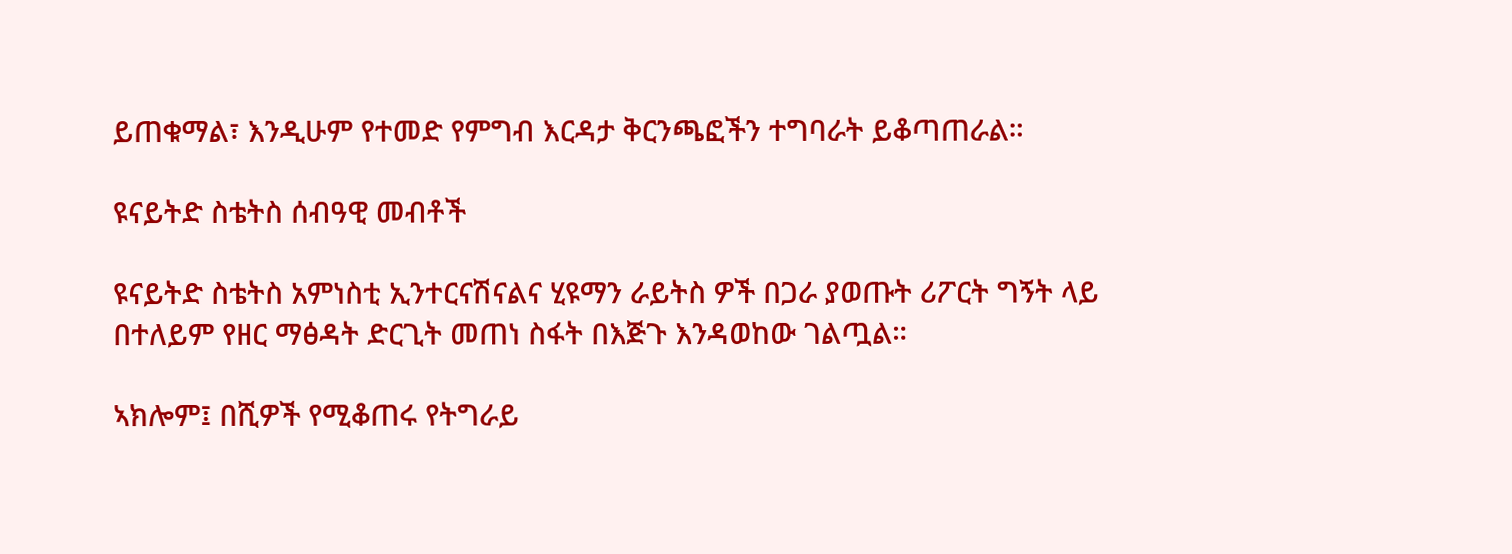ይጠቁማል፣ እንዲሁም የተመድ የምግብ እርዳታ ቅርንጫፎችን ተግባራት ይቆጣጠራል።

ዩናይትድ ስቴትስ ሰብዓዊ መብቶች

ዩናይትድ ስቴትስ አምነስቲ ኢንተርናሽናልና ሂዩማን ራይትስ ዎች በጋራ ያወጡት ሪፖርት ግኝት ላይ በተለይም የዘር ማፅዳት ድርጊት መጠነ ስፋት በእጅጉ እንዳወከው ገልጧል።

ኣክሎም፤ በሺዎች የሚቆጠሩ የትግራይ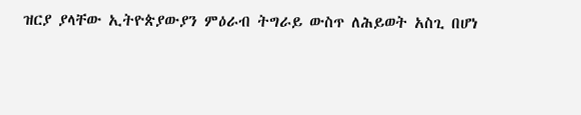ዝርያ ያላቸው ኢትዮጵያውያን ምዕራብ ትግራይ ውስጥ ለሕይወት አስጊ በሆነ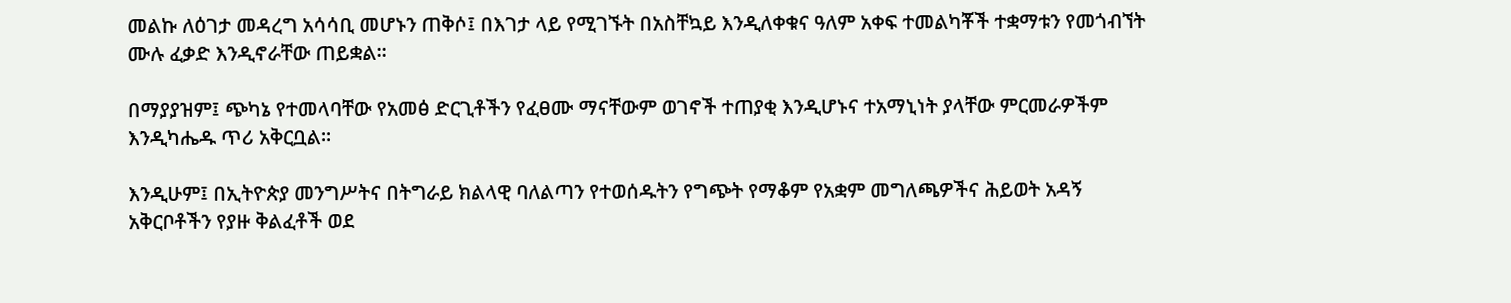መልኩ ለዕገታ መዳረግ አሳሳቢ መሆኑን ጠቅሶ፤ በእገታ ላይ የሚገኙት በአስቸኳይ እንዲለቀቁና ዓለም አቀፍ ተመልካቾች ተቋማቱን የመጎብኘት ሙሉ ፈቃድ እንዲኖራቸው ጠይቋል።

በማያያዝም፤ ጭካኔ የተመላባቸው የአመፅ ድርጊቶችን የፈፀሙ ማናቸውም ወገኖች ተጠያቂ እንዲሆኑና ተአማኒነት ያላቸው ምርመራዎችም እንዲካሔዱ ጥሪ አቅርቧል።

እንዲሁም፤ በኢትዮጵያ መንግሥትና በትግራይ ክልላዊ ባለልጣን የተወሰዱትን የግጭት የማቆም የአቋም መግለጫዎችና ሕይወት አዳኝ አቅርቦቶችን የያዙ ቅልፈቶች ወደ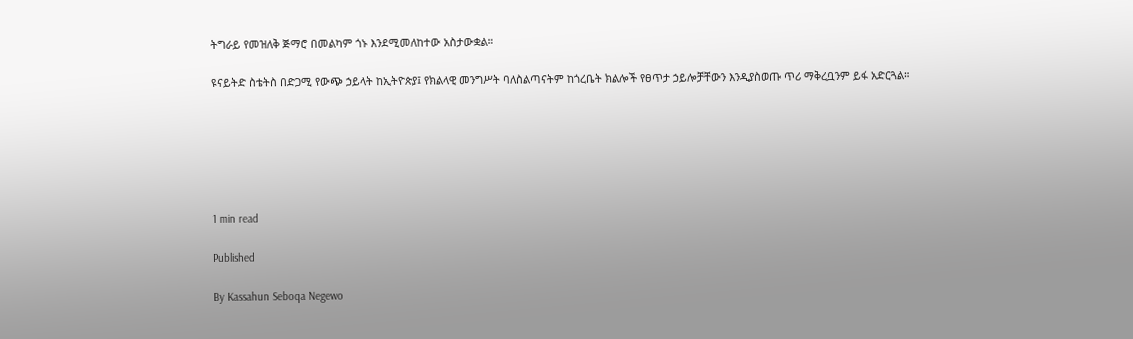ትግራይ የመዝለቅ ጅማሮ በመልካም ጎኑ እንደሚመለከተው አስታውቋል።

ዩናይትድ ስቴትስ በድጋሚ የውጭ ኃይላት ከኢትዮጵያ፤ የክልላዊ መንግሥት ባለስልጣናትም ከጎረቤት ክልሎች የፀጥታ ኃይሎቻቸውን እንዲያስወጡ ጥሪ ማቅረቧንም ይፋ አድርጓል።






1 min read

Published

By Kassahun Seboqa Negewo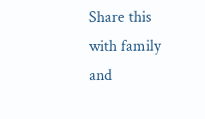Share this with family and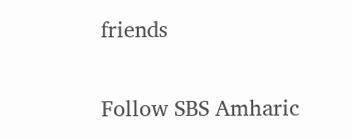friends


Follow SBS Amharic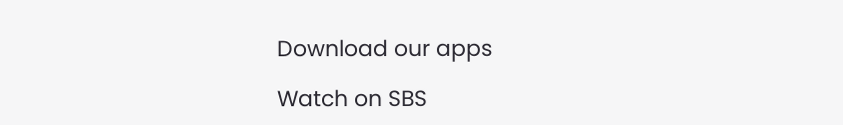Download our apps

Watch on SBS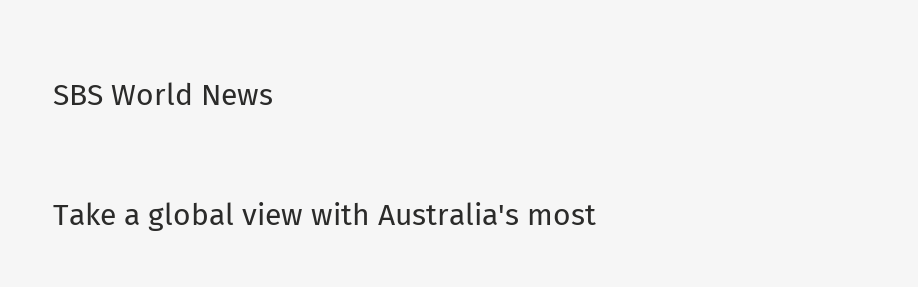SBS World News

Take a global view with Australia's most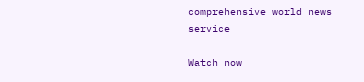comprehensive world news service

Watch now